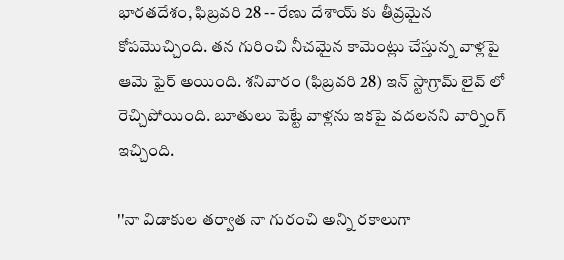భారతదేశం, ఫిబ్రవరి 28 -- రేణు దేశాయ్ కు తీవ్రమైన కోపమొచ్చింది. తన గురించి నీచమైన కామెంట్లు చేస్తున్న వాళ్లపై ఆమె ఫైర్ అయింది. శనివారం (ఫిబ్రవరి 28) ఇన్ స్టాగ్రామ్ లైవ్ లో రెచ్చిపోయింది. బూతులు పెట్టే వాళ్లను ఇకపై వదలనని వార్నింగ్ ఇచ్చింది.

''నా విడాకుల తర్వాత నా గురంచి అన్ని రకాలుగా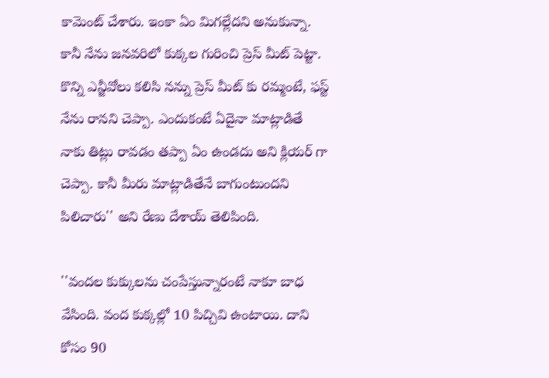కామెంట్ చేశారు. ఇంకా ఏం మిగల్లేదని అనుకున్నా. కానీ నేను జనవరిలో కుక్కల గురించి ప్రెస్ మీట్ పెట్టా. కొన్ని ఎన్జీవోలు కలిసి నన్ను ప్రెస్ మీట్ కు రమ్మంటే, ఫస్ట్ నేను రానని చెప్పా. ఎందుకంటే ఏదైనా మాట్లాడితే నాకు తిట్లు రావడం తప్పా ఏం ఉండదు అని క్లియర్ గా చెప్పా. కానీ మీరు మాట్లాడితేనే బాగుంటుందని పిలిచారు'' అని రేణు దేశాయ్ తెలిపింది.

''వందల కుక్కులను చంపేస్తున్నారంటే నాకూ బాధ వేసింది. వంద కుక్కల్లో 10 పిచ్చివి ఉంటాయి. దాని కోసం 90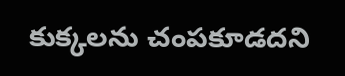కుక్కలను చంపకూడదని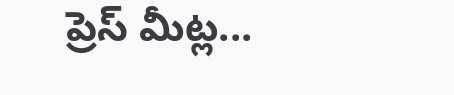ప్రెస్ మీట్ల...